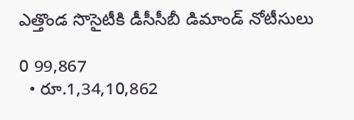ఎత్తొండ సొసైటీకి డీసీసీబీ డిమాండ్ నోటీసులు

0 99,867
  • రూ.1,34,10,862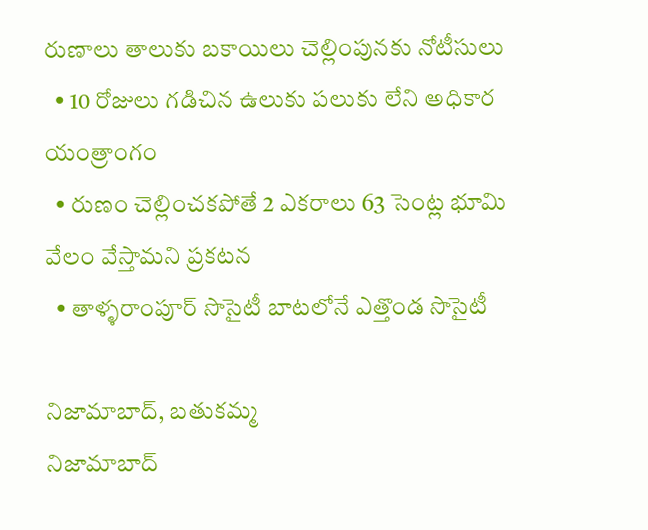రుణాలు తాలుకు బకాయిలు చెల్లింపునకు నోటీసులు
  • 10 రోజులు గడిచిన ఉలుకు పలుకు లేని అధికార యంత్రాంగం
  • రుణం చెల్లించకపోతే 2 ఎకరాలు 63 సెంట్ల భూమి వేలం వేస్తామని ప్రకటన
  • తాళ్ళరాంపూర్ సొసైటీ బాటలోనే ఎత్తొండ సొసైటీ

నిజామాబాద్, బతుకమ్మ
నిజామాబాద్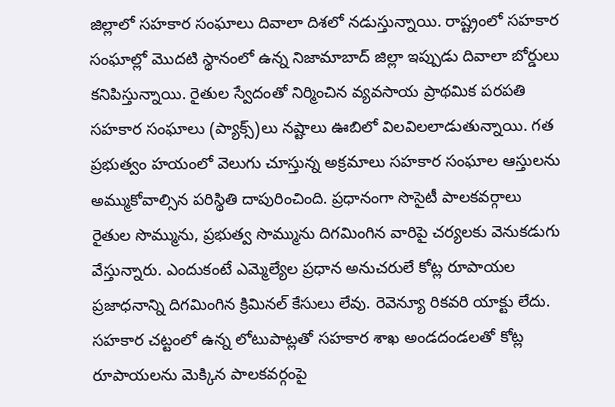జిల్లాలో సహకార సంఘాలు దివాలా దిశలో నడుస్తున్నాయి. రాష్ట్రంలో సహకార సంఘాల్లో మొదటి స్థానంలో ఉన్న నిజామాబాద్ జిల్లా ఇప్పుడు దివాలా బోర్డులు కనిపిస్తున్నాయి. రైతుల స్వేదంతో నిర్మించిన వ్యవసాయ ప్రాథమిక పరపతి సహకార సంఘాలు (ప్యాక్స్)లు నష్టాలు ఊబిలో విలవిలలాడుతున్నాయి. గత ప్రభుత్వం హయంలో వెలుగు చూస్తున్న అక్రమాలు సహకార సంఘాల ఆస్తులను అమ్ముకోవాల్సిన పరిస్థితి దాపురించింది. ప్రధానంగా సొసైటీ పాలకవర్గాలు రైతుల సొమ్మును, ప్రభుత్వ సొమ్మును దిగమింగిన వారిపై చర్యలకు వెనుకడుగు వేస్తున్నారు. ఎందుకంటే ఎమ్మెల్యేల ప్రధాన అనుచరులే కోట్ల రూపాయల ప్రజాధనాన్ని దిగమింగిన క్రిమినల్ కేసులు లేవు. రెవెన్యూ రికవరి యాక్టు లేదు. సహకార చట్టంలో ఉన్న లోటుపాట్లతో సహకార శాఖ అండదండలతో కోట్ల రూపాయలను మెక్కిన పాలకవర్గంపై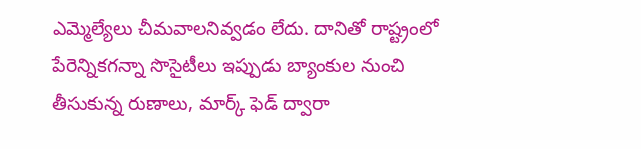ఎమ్మెల్యేలు చీమవాలనివ్వడం లేదు. దానితో రాష్ట్రంలో పేరెన్నికగన్నా సొసైటీలు ఇప్పుడు బ్యాంకుల నుంచి తీసుకున్న రుణాలు, మార్క్ ఫెడ్ ద్వారా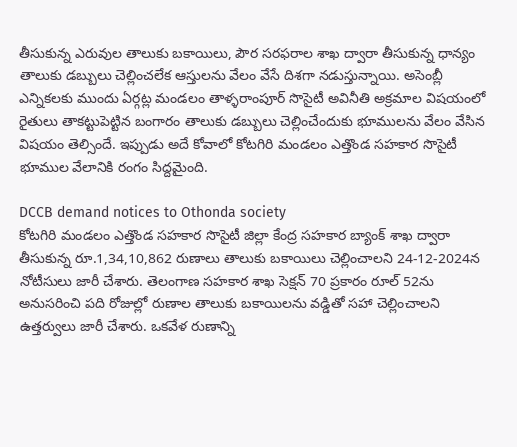తీసుకున్న ఎరువుల తాలుకు బకాయిలు, పౌర సరఫరాల శాఖ ద్వారా తీసుకున్న ధాన్యం తాలుకు డబ్బులు చెల్లించలేక ఆస్తులను వేలం వేసే దిశగా నడుస్తున్నాయి. అసెంబ్లీ ఎన్నికలకు ముందు ఏర్గట్ల మండలం తాళ్ళరాంపూర్ సొసైటీ అవినీతి అక్రమాల విషయంలో రైతులు తాకట్టుపెట్టిన బంగారం తాలుకు డబ్బులు చెల్లించేందుకు భూములను వేలం వేసిన విషయం తెల్సిందే. ఇప్పుడు అదే కోవాలో కోటగిరి మండలం ఎత్తొండ సహకార సొసైటీ భూముల వేలానికి రంగం సిద్దమైంది.

DCCB demand notices to Othonda society
కోటగిరి మండలం ఎత్తొండ సహకార సొసైటీ జిల్లా కేంద్ర సహకార బ్యాంక్ శాఖ ద్వారా తీసుకున్న రూ.1,34,10,862 రుణాలు తాలుకు బకాయిలు చెల్లించాలని 24-12-2024న నోటీసులు జారీ చేశారు. తెలంగాణ సహకార శాఖ సెక్షన్ 70 ప్రకారం రూల్ 52ను అనుసరించి పది రోజుల్లో రుణాల తాలుకు బకాయిలను వడ్డితో సహా చెల్లించాలని ఉత్తర్వులు జారీ చేశారు. ఒకవేళ రుణాన్ని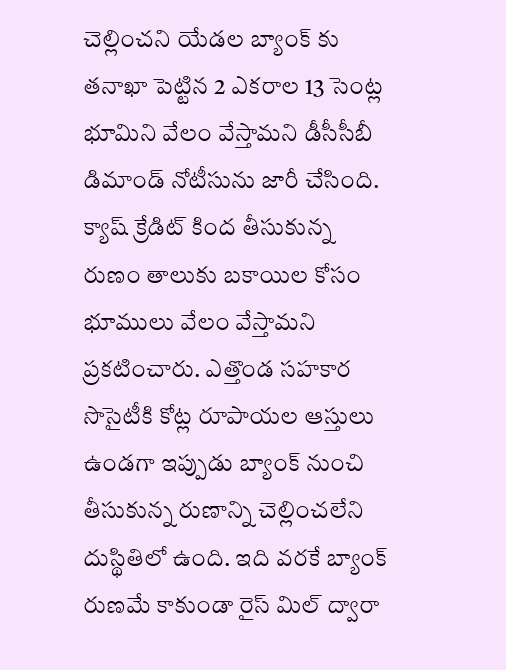చెల్లించని యేడల బ్యాంక్ కు తనాఖా పెట్టిన 2 ఎకరాల 13 సెంట్ల భూమిని వేలం వేస్తామని డీసీసీబీ డిమాండ్ నోటీసును జారీ చేసింది. క్యాష్ క్రేడిట్ కింద తీసుకున్న రుణం తాలుకు బకాయిల కోసం భూములు వేలం వేస్తామని ప్రకటించారు. ఎత్తొండ సహకార సొసైటీకి కోట్ల రూపాయల ఆస్తులు ఉండగా ఇప్పుడు బ్యాంక్ నుంచి తీసుకున్న రుణాన్ని చెల్లించలేని దుస్థితిలో ఉంది. ఇది వరకే బ్యాంక్ రుణమే కాకుండా రైస్ మిల్ ద్వారా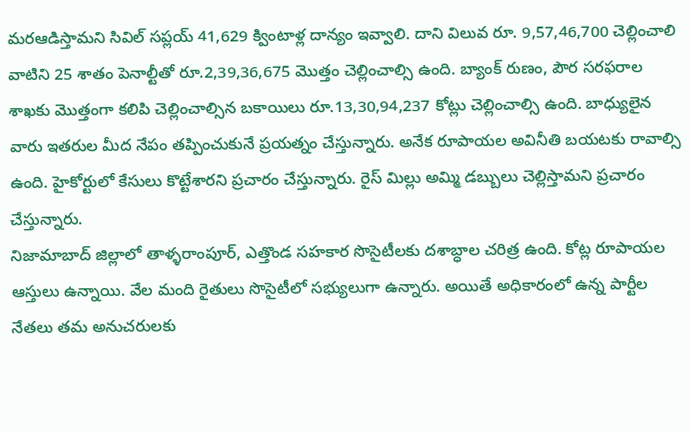మరఆడిస్తామని సివిల్ సప్లయ్ 41,629 క్వింటాళ్ల దాన్యం ఇవ్వాలి. దాని విలువ రూ. 9,57,46,700 చెల్లించాలి వాటిని 25 శాతం పెనాల్టీతో రూ.2,39,36,675 మొత్తం చెల్లించాల్సి ఉంది. బ్యాంక్ రుణం, పౌర సరఫరాల శాఖకు మొత్తంగా కలిపి చెల్లించాల్సిన బకాయిలు రూ.13,30,94,237 కోట్లు చెల్లించాల్సి ఉంది. బాధ్యులైన వారు ఇతరుల మీద నేపం తప్పించుకునే ప్రయత్నం చేస్తున్నారు. అనేక రూపాయల అవినీతి బయటకు రావాల్సి ఉంది. హైకోర్టులో కేసులు కొట్టేశారని ప్రచారం చేస్తున్నారు. రైస్ మిల్లు అమ్మి డబ్బులు చెల్లిస్తామని ప్రచారం చేస్తున్నారు.
నిజామాబాద్ జిల్లాలో తాళ్ళరాంపూర్, ఎత్తొండ సహకార సొసైటీలకు దశాబ్ధాల చరిత్ర ఉంది. కోట్ల రూపాయల ఆస్తులు ఉన్నాయి. వేల మంది రైతులు సొసైటీలో సభ్యులుగా ఉన్నారు. అయితే అధికారంలో ఉన్న పార్టీల నేతలు తమ అనుచరులకు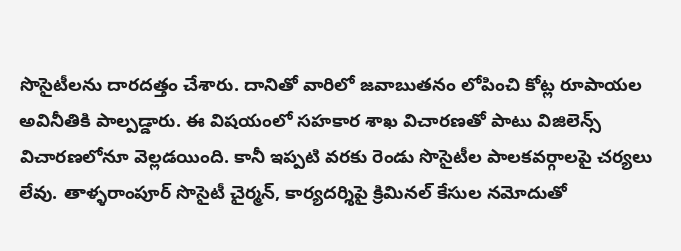సొసైటీలను దారదత్తం చేశారు. దానితో వారిలో జవాబుతనం లోపించి కోట్ల రూపాయల అవినీతికి పాల్పడ్డారు. ఈ విషయంలో సహకార శాఖ విచారణతో పాటు విజిలెన్స్ విచారణలోనూ వెల్లడయింది. కానీ ఇప్పటి వరకు రెండు సొసైటీల పాలకవర్గాలపై చర్యలు లేవు. తాళ్ళరాంపూర్ సొసైటీ చైర్మన్, కార్యదర్శిపై క్రిమినల్ కేసుల నమోదుతో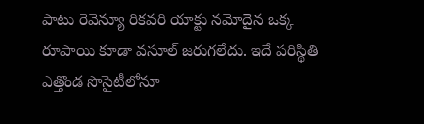పాటు రెవెన్యూ రికవరి యాక్టు నమోదైన ఒక్క రూపాయి కూడా వసూల్ జరుగలేదు. ఇదే పరిస్థితి ఎత్తొండ సొసైటీలోనూ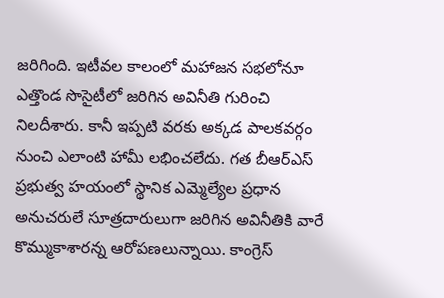జరిగింది. ఇటీవల కాలంలో మహాజన సభలోనూ ఎత్తొండ సొసైటీలో జరిగిన అవినీతి గురించి నిలదీశారు. కానీ ఇప్పటి వరకు అక్కడ పాలకవర్గం నుంచి ఎలాంటి హామీ లభించలేదు. గత బీఆర్ఎస్ ప్రభుత్వ హయంలో స్థానిక ఎమ్మెల్యేల ప్రధాన అనుచరులే సూత్రదారులుగా జరిగిన అవినీతికి వారే కొమ్ముకాశారన్న ఆరోపణలున్నాయి. కాంగ్రెస్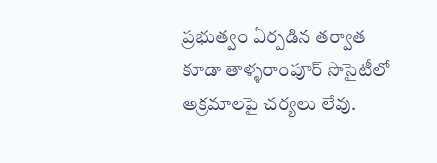ప్రభుత్వం ఏర్పడిన తర్వాత కూడా తాళ్ళరాంపూర్ సొసైటీలో అక్రమాలపై చర్యలు లేవు.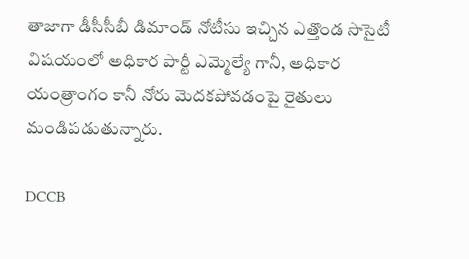తాజాగా డీసీసీబీ డిమాండ్ నోటీసు ఇచ్చిన ఎత్తొండ సొసైటీ విషయంలో అధికార పార్టీ ఎమ్మెల్యే గానీ, అధికార యంత్రాంగం కానీ నోరు మెదకపోవడంపై రైతులు మండిపడుతున్నారు.

DCCB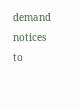demand notices to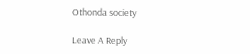Othonda society

Leave A Reply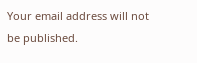Your email address will not be published.